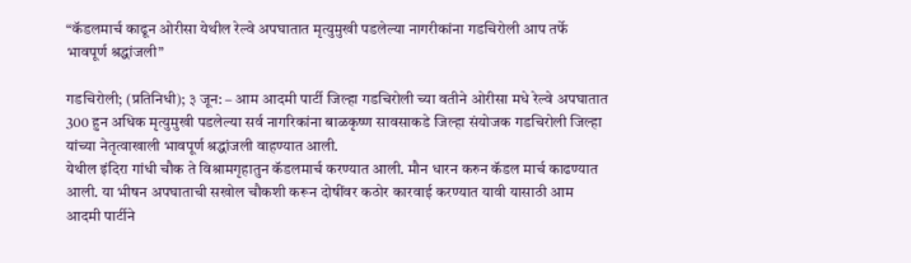“कॅडलमार्च काढून ओरीसा येथील रेल्वे अपघातात मृत्युमुखी पडलेल्या नागरीकांना गडचिरोली आप तर्फे भावपूर्ण श्रद्धांजली”

गडचिरोली; (प्रतिनिधी); ३ जून: – आम आदमी पार्टी जिल्हा गडचिरोली च्या वतीने ओरीसा मधे रेल्वे अपघातात 300 हुन अधिक मृत्युमुखी पडलेल्या सर्व नागरिकांना बाळकृष्ण सावसाकडे जिल्हा संयोजक गडचिरोली जिल्हा यांच्या नेतृत्वाखाली भावपूर्ण श्रद्धांजली वाहण्यात आली.
येथील इंदिरा गांधी चौक ते विश्रामगृहातुन कॅडलमार्च करण्यात आली. मौन धारन करुन कॅडल मार्च काढण्यात आली. या भीषन अपघाताची सखोल चौकशी करून दोषींवर कठोर कारवाई करण्यात यावी यासाठी आम आदमी पार्टीने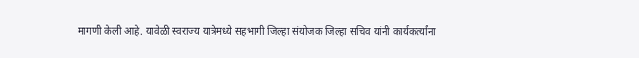मागणी केली आहे. यावेळी स्वराज्य यात्रेमध्ये सहभागी जिल्हा संयोजक जिल्हा सचिव यांनी कार्यकर्त्यांना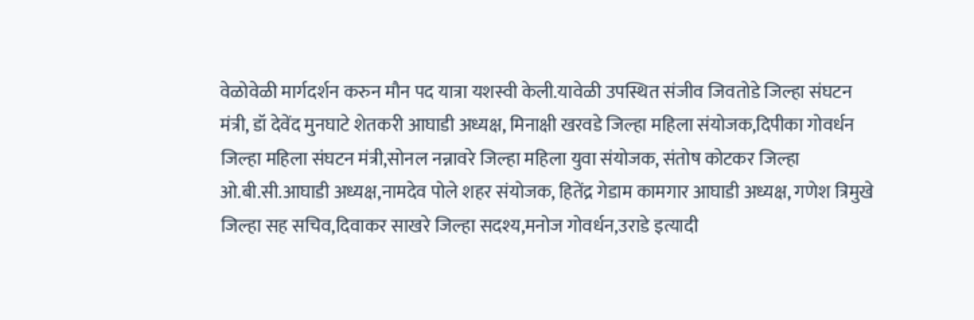वेळोवेळी मार्गदर्शन करुन मौन पद यात्रा यशस्वी केली.यावेळी उपस्थित संजीव जिवतोडे जिल्हा संघटन मंत्री, डॉ देवेंद मुनघाटे शेतकरी आघाडी अध्यक्ष, मिनाक्षी खरवडे जिल्हा महिला संयोजक,दिपीका गोवर्धन जिल्हा महिला संघटन मंत्री,सोनल नन्नावरे जिल्हा महिला युवा संयोजक, संतोष कोटकर जिल्हा ओ.बी.सी.आघाडी अध्यक्ष,नामदेव पोले शहर संयोजक, हितेंद्र गेडाम कामगार आघाडी अध्यक्ष, गणेश त्रिमुखे जिल्हा सह सचिव,दिवाकर साखरे जिल्हा सदश्य,मनोज गोवर्धन,उराडे इत्यादी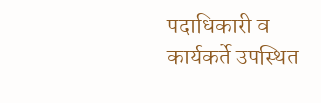पदाधिकारी व कार्यकर्ते उपस्थित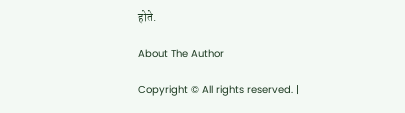होते.

About The Author

Copyright © All rights reserved. |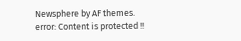Newsphere by AF themes.
error: Content is protected !!